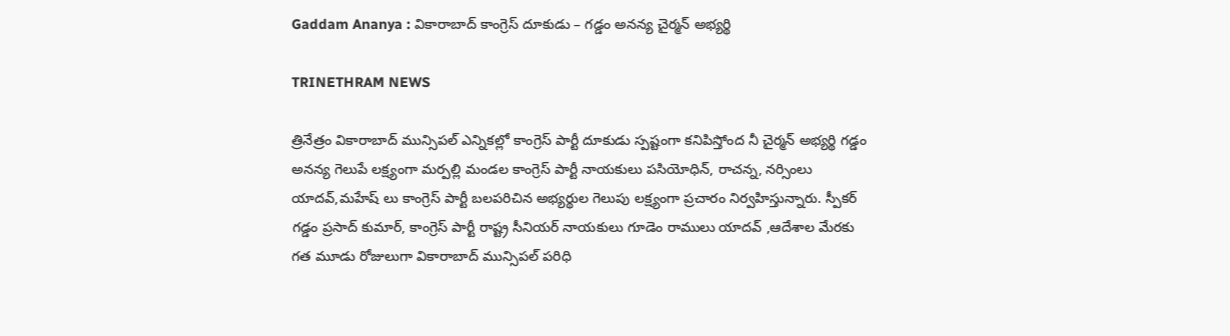Gaddam Ananya : వికారాబాద్ కాంగ్రెస్ దూకుడు – గడ్డం అనన్య చైర్మన్ అభ్యర్థి

TRINETHRAM NEWS

త్రినేత్రం వికారాబాద్ మున్సిపల్ ఎన్నికల్లో కాంగ్రెస్ పార్టీ దూకుడు స్పష్టంగా కనిపిస్తోంద నీ చైర్మన్ అభ్యర్థి గడ్డం అనన్య గెలుపే లక్ష్యంగా మర్పల్లి మండల కాంగ్రెస్ పార్టీ నాయకులు పసియోధిన్, రాచన్న, నర్సింలు యాదవ్,మహేష్ లు కాంగ్రెస్ పార్టీ బలపరిచిన అభ్యర్థుల గెలుపు లక్ష్యంగా ప్రచారం నిర్వహిస్తున్నారు. స్పీకర్ గడ్డం ప్రసాద్ కుమార్, కాంగ్రెస్ పార్టీ రాష్ట్ర సీనియర్ నాయకులు గూడెం రాములు యాదవ్ ,ఆదేశాల మేరకు గత మూడు రోజులుగా వికారాబాద్ మున్సిపల్ పరిధి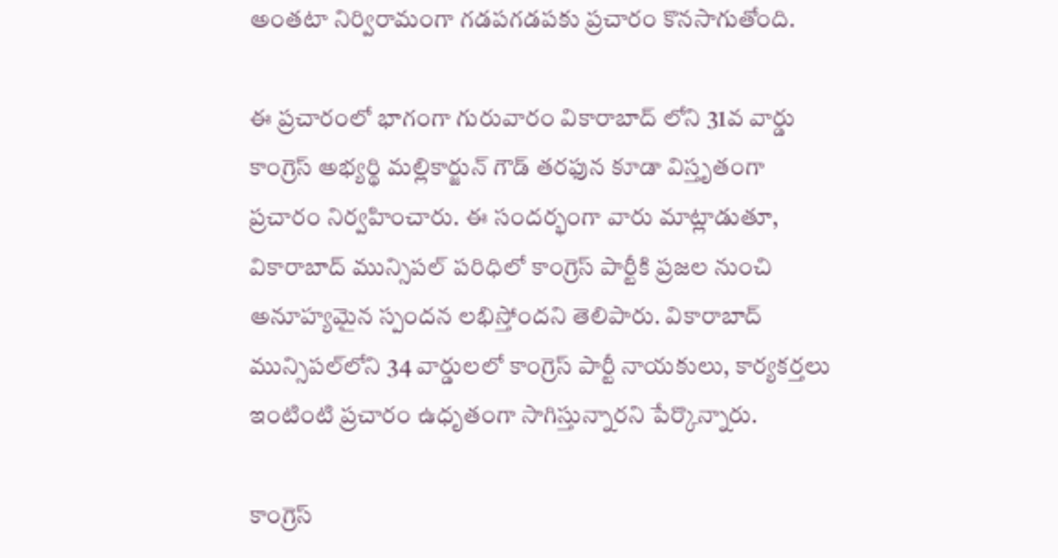అంతటా నిర్విరామంగా గడపగడపకు ప్రచారం కొనసాగుతోంది.

ఈ ప్రచారంలో భాగంగా గురువారం వికారాబాద్ లోని 31వ వార్డు కాంగ్రెస్ అభ్యర్థి మల్లికార్జున్ గౌడ్ తరఫున కూడా విస్తృతంగా ప్రచారం నిర్వహించారు. ఈ సందర్భంగా వారు మాట్లాడుతూ, వికారాబాద్ మున్సిపల్ పరిధిలో కాంగ్రెస్ పార్టీకి ప్రజల నుంచి అనూహ్యమైన స్పందన లభిస్తోందని తెలిపారు. వికారాబాద్ మున్సిపల్‌లోని 34 వార్డులలో కాంగ్రెస్ పార్టీ నాయకులు, కార్యకర్తలు ఇంటింటి ప్రచారం ఉధృతంగా సాగిస్తున్నారని పేర్కొన్నారు.

కాంగ్రెస్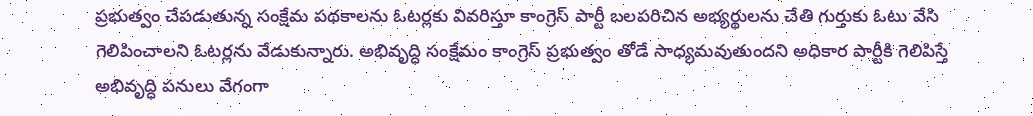ప్రభుత్వం చేపడుతున్న సంక్షేమ పథకాలను ఓటర్లకు వివరిస్తూ కాంగ్రెస్ పార్టీ బలపరిచిన అభ్యర్థులను చేతి గుర్తుకు ఓటు వేసి గెలిపించాలని ఓటర్లను వేడుకున్నారు. అభివృద్ధి సంక్షేమం కాంగ్రెస్ ప్రభుత్వం తోడే సాధ్యమవుతుందని అధికార పార్టీకి గెలిపిస్తే అభివృద్ధి పనులు వేగంగా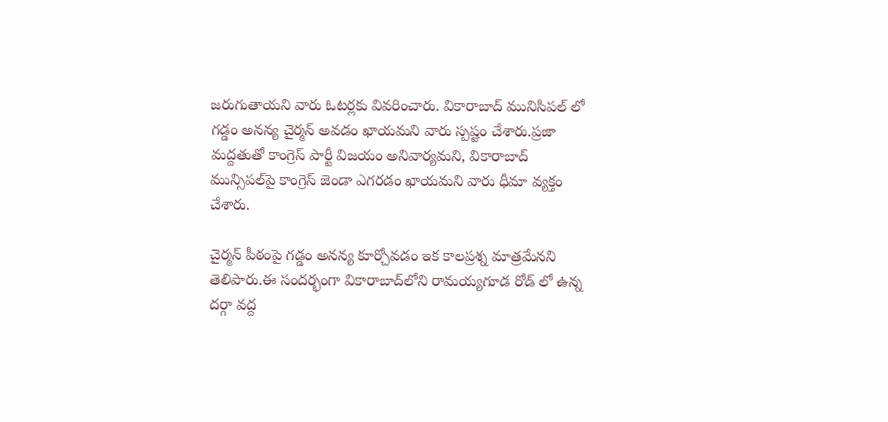జరుగుతాయని వారు ఓటర్లకు వివరించారు. వికారాబాద్ మునిసిపల్ లో గడ్డం అనన్య చైర్మన్ అవడం ఖాయమని వారు స్పష్టం చేశారు.ప్రజా మద్దతుతో కాంగ్రెస్ పార్టీ విజయం అనివార్యమని, వికారాబాద్ మున్సిపల్‌పై కాంగ్రెస్ జెండా ఎగరడం ఖాయమని వారు ధీమా వ్యక్తం చేశారు.

చైర్మన్ పీఠంపై గడ్డం అనన్య కూర్చోవడం ఇక కాలప్రశ్న మాత్రమేనని తెలిపారు.ఈ సందర్భంగా వికారాబాద్‌లోని రామయ్యగూడ రోడ్ లో ఉన్న దర్గా వద్ద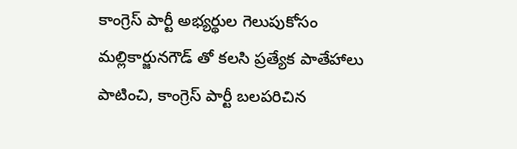కాంగ్రెస్ పార్టీ అభ్యర్థుల గెలుపుకోసం మల్లికార్జునగౌడ్ తో కలసి ప్రత్యేక పాతేహాలు పాటించి, కాంగ్రెస్ పార్టీ బలపరిచిన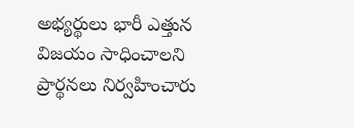అభ్యర్థులు భారీ ఎత్తున విజయం సాధించాలని ప్రార్థనలు నిర్వహించారు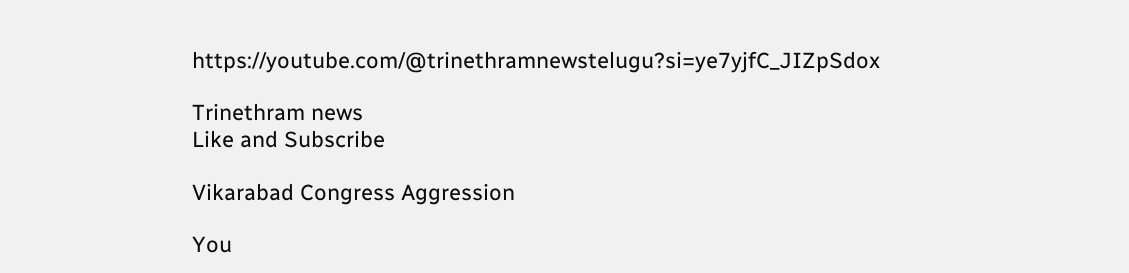https://youtube.com/@trinethramnewstelugu?si=ye7yjfC_JIZpSdox

Trinethram news
Like and Subscribe

Vikarabad Congress Aggression

You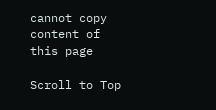cannot copy content of this page

Scroll to Top